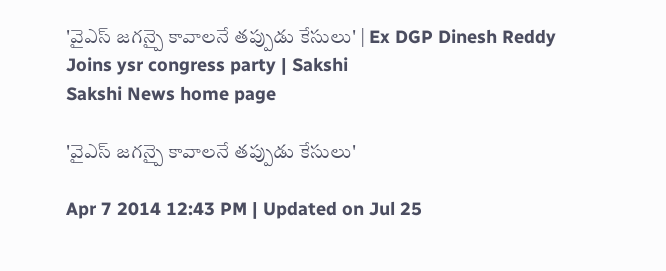'వైఎస్ జగన్పై కావాలనే తప్పుడు కేసులు' | Ex DGP Dinesh Reddy Joins ysr congress party | Sakshi
Sakshi News home page

'వైఎస్ జగన్పై కావాలనే తప్పుడు కేసులు'

Apr 7 2014 12:43 PM | Updated on Jul 25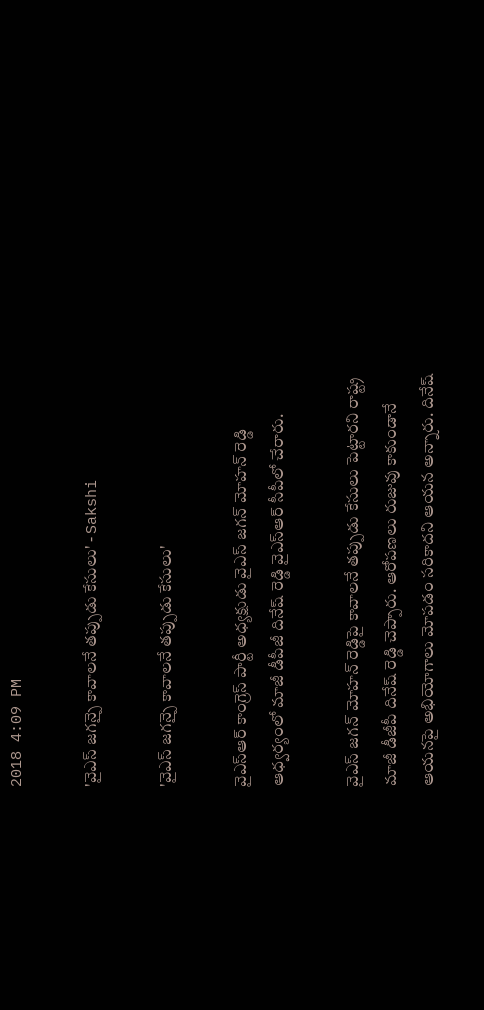2018 4:09 PM

'వైఎస్ జగన్పై కావాలనే తప్పుడు కేసులు' - Sakshi

'వైఎస్ జగన్పై కావాలనే తప్పుడు కేసులు'

వైఎస్ఆర్ కాంగ్రెస్ పార్టీ అధ్యక్షుడు వైఎస్ జగన్ మోహన్ రెడ్డి ఆధ్వర్యంలో మాజీ డీపీజీ దినేష్ రెడ్డి వైఎస్ఆర్ సీపీలో చేరారు.

వైఎస్ జగన్ మోహన్ రెడ్డిపై కావాలనే తప్పుడు కేసులు పెట్టారని రాష్ట్ర మాజీ డీజీపీ దినేష్ రెడ్డి చెప్పారు. ఆరోపణలు రుజువు కాకుండానే ఆయనపై అభియోగాలు మోపడం సరికాదని ఆయన అన్నారు. దినేష్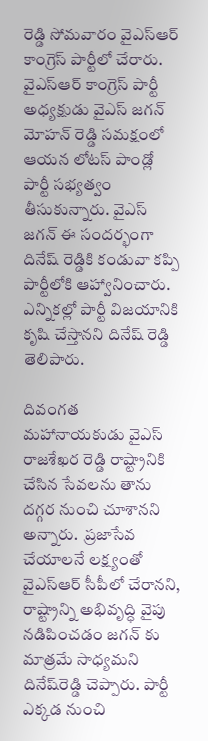రెడ్డి సోమవారం వైఎస్ఆర్ కాంగ్రెస్ పార్టీలో చేరారు. వైఎస్ఆర్ కాంగ్రెస్ పార్టీ అధ్యక్షుడు వైఎస్ జగన్ మోహన్ రెడ్డి సమక్షంలో ఆయన లోటస్ పాండ్లో పార్టీ సభ్యత్వం తీసుకున్నారు. వైఎస్ జగన్ ఈ సందర్భంగా దినేష్ రెడ్డికి కండువా కప్పి పార్టీలోకి ఆహ్వానించారు. ఎన్నికల్లో పార్టీ విజయానికి కృషి చేస్తానని దినేష్ రెడ్డి తెలిపారు.

దివంగత మహానాయకుడు వైఎస్ రాజశేఖర రెడ్డి రాష్ట్రానికి చేసిన సేవలను తాను దగ్గర నుంచి చూశానని అన్నారు.  ప్రజాసేవ చేయాలనే లక్ష్యంతో  వైఎస్ఆర్‌ సీపీలో చేరానని, రాష్ట్రాన్ని అభివృద్ధి వైపు నడిపించడం జగన్‌ కు మాత్రమే సాధ్యమని దినేష్‌రెడ్డి చెప్పారు. పార్టీ ఎక్కడ నుంచి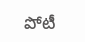పోటీ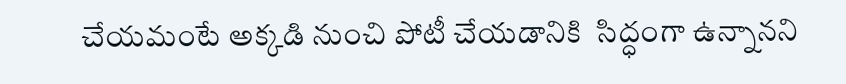చేయమంటే అక్కడి నుంచి పోటీ చేయడానికి  సిద్ధంగా ఉన్నానని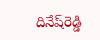దినేష్‌రెడ్డి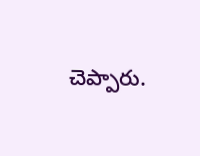చెప్పారు.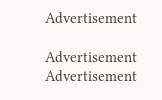Advertisement

Advertisement
Advertisement